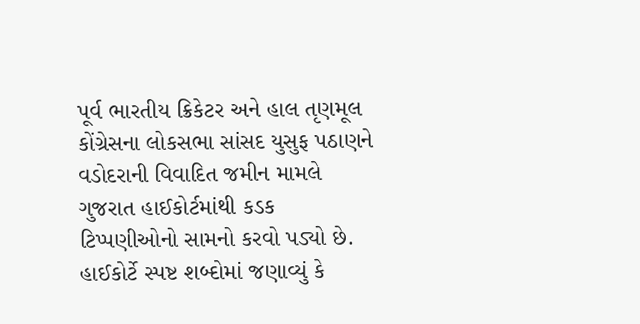પૂર્વ ભારતીય ક્રિકેટર અને હાલ તૃણમૂલ કોંગ્રેસના લોકસભા સાંસદ યુસુફ પઠાણને વડોદરાની વિવાદિત જમીન મામલે ગુજરાત હાઈકોર્ટમાંથી કડક ટિપ્પણીઓનો સામનો કરવો પડ્યો છે. હાઈકોર્ટે સ્પષ્ટ શબ્દોમાં જણાવ્યું કે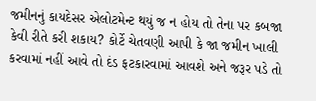જમીનનું કાયદેસર એલોટમેન્ટ થયું જ ન હોય તો તેના પર કબજા કેવી રીતે કરી શકાય? કોર્ટે ચેતવણી આપી કે જા જમીન ખાલી કરવામાં નહીં આવે તો દંડ ફટકારવામાં આવશે અને જરૂર પડે તો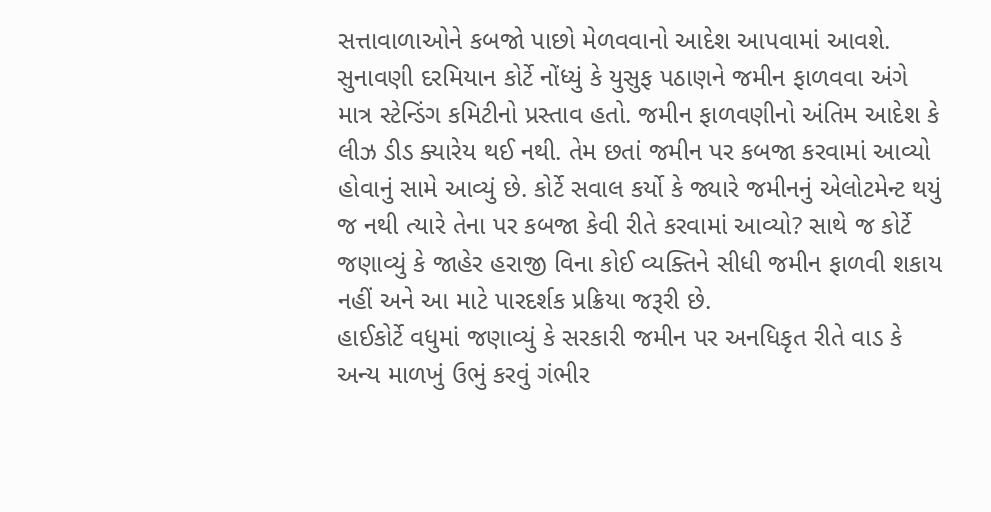સત્તાવાળાઓને કબજો પાછો મેળવવાનો આદેશ આપવામાં આવશે.
સુનાવણી દરમિયાન કોર્ટે નોંધ્યું કે યુસુફ પઠાણને જમીન ફાળવવા અંગે માત્ર સ્ટેન્ડિંગ કમિટીનો પ્રસ્તાવ હતો. જમીન ફાળવણીનો અંતિમ આદેશ કે લીઝ ડીડ ક્યારેય થઈ નથી. તેમ છતાં જમીન પર કબજા કરવામાં આવ્યો હોવાનું સામે આવ્યું છે. કોર્ટે સવાલ કર્યો કે જ્યારે જમીનનું એલોટમેન્ટ થયું જ નથી ત્યારે તેના પર કબજા કેવી રીતે કરવામાં આવ્યો? સાથે જ કોર્ટે જણાવ્યું કે જાહેર હરાજી વિના કોઈ વ્યક્તિને સીધી જમીન ફાળવી શકાય નહીં અને આ માટે પારદર્શક પ્રક્રિયા જરૂરી છે.
હાઈકોર્ટે વધુમાં જણાવ્યું કે સરકારી જમીન પર અનધિકૃત રીતે વાડ કે અન્ય માળખું ઉભું કરવું ગંભીર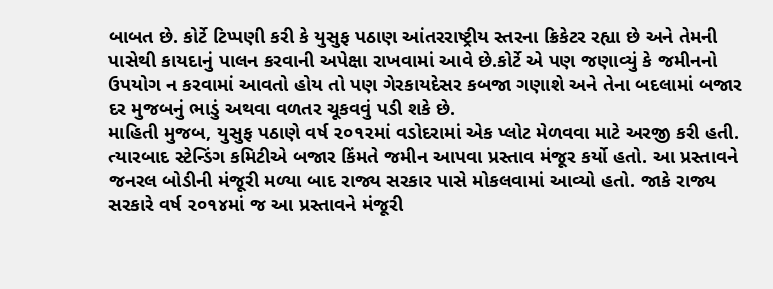બાબત છે. કોર્ટે ટિપ્પણી કરી કે યુસુફ પઠાણ આંતરરાષ્ટ્રીય સ્તરના ક્રિકેટર રહ્યા છે અને તેમની પાસેથી કાયદાનું પાલન કરવાની અપેક્ષા રાખવામાં આવે છે.કોર્ટે એ પણ જણાવ્યું કે જમીનનો ઉપયોગ ન કરવામાં આવતો હોય તો પણ ગેરકાયદેસર કબજા ગણાશે અને તેના બદલામાં બજાર દર મુજબનું ભાડું અથવા વળતર ચૂકવવું પડી શકે છે.
માહિતી મુજબ, યુસુફ પઠાણે વર્ષ ૨૦૧૨માં વડોદરામાં એક પ્લોટ મેળવવા માટે અરજી કરી હતી. ત્યારબાદ સ્ટેન્ડિંગ કમિટીએ બજાર કિંમતે જમીન આપવા પ્રસ્તાવ મંજૂર કર્યો હતો. આ પ્રસ્તાવને જનરલ બોડીની મંજૂરી મળ્યા બાદ રાજ્ય સરકાર પાસે મોકલવામાં આવ્યો હતો. જાકે રાજ્ય સરકારે વર્ષ ૨૦૧૪માં જ આ પ્રસ્તાવને મંજૂરી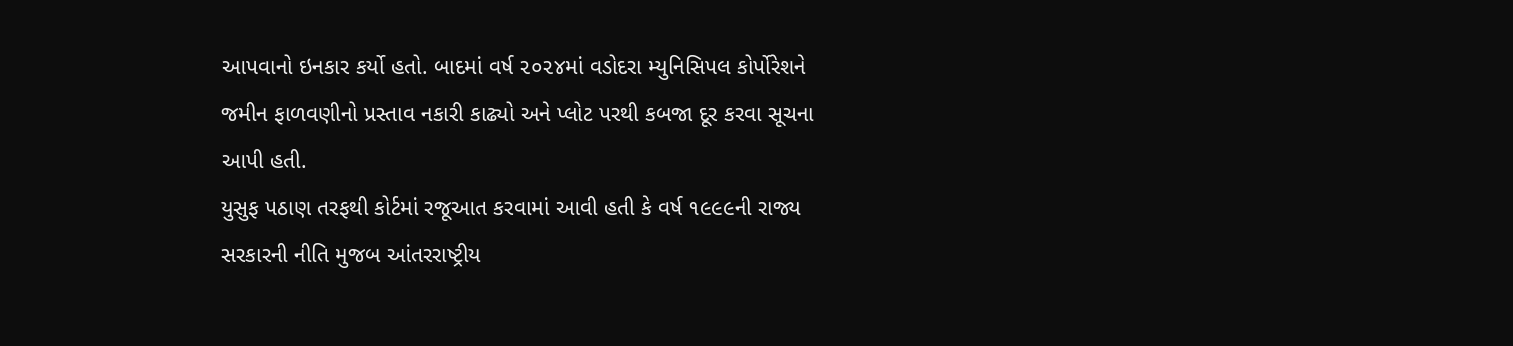આપવાનો ઇનકાર કર્યો હતો. બાદમાં વર્ષ ૨૦૨૪માં વડોદરા મ્યુનિસિપલ કોર્પોરેશને જમીન ફાળવણીનો પ્રસ્તાવ નકારી કાઢ્યો અને પ્લોટ પરથી કબજા દૂર કરવા સૂચના આપી હતી.
યુસુફ પઠાણ તરફથી કોર્ટમાં રજૂઆત કરવામાં આવી હતી કે વર્ષ ૧૯૯૯ની રાજ્ય સરકારની નીતિ મુજબ આંતરરાષ્ટ્રીય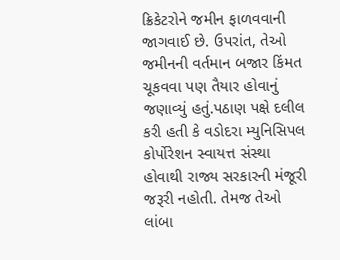ક્રિકેટરોને જમીન ફાળવવાની જાગવાઈ છે. ઉપરાંત, તેઓ જમીનની વર્તમાન બજાર કિંમત ચૂકવવા પણ તૈયાર હોવાનું જણાવ્યું હતું.પઠાણ પક્ષે દલીલ કરી હતી કે વડોદરા મ્યુનિસિપલ કોર્પોરેશન સ્વાયત્ત સંસ્થા હોવાથી રાજ્ય સરકારની મંજૂરી જરૂરી નહોતી. તેમજ તેઓ લાંબા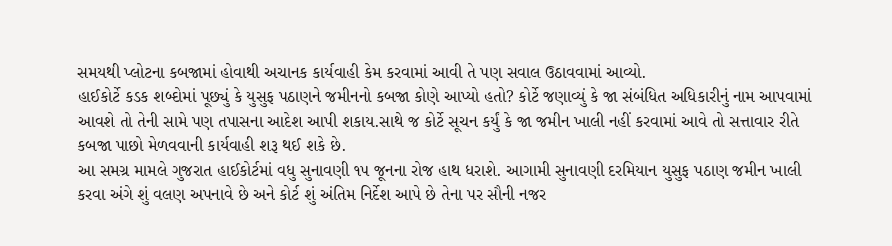સમયથી પ્લોટના કબજામાં હોવાથી અચાનક કાર્યવાહી કેમ કરવામાં આવી તે પણ સવાલ ઉઠાવવામાં આવ્યો.
હાઈકોર્ટે કડક શબ્દોમાં પૂછ્યું કે યુસુફ પઠાણને જમીનનો કબજા કોણે આપ્યો હતો? કોર્ટે જણાવ્યું કે જા સંબંધિત અધિકારીનું નામ આપવામાં આવશે તો તેની સામે પણ તપાસના આદેશ આપી શકાય.સાથે જ કોર્ટે સૂચન કર્યું કે જા જમીન ખાલી નહીં કરવામાં આવે તો સત્તાવાર રીતે કબજા પાછો મેળવવાની કાર્યવાહી શરૂ થઈ શકે છે.
આ સમગ્ર મામલે ગુજરાત હાઈકોર્ટમાં વધુ સુનાવણી ૧૫ જૂનના રોજ હાથ ધરાશે. આગામી સુનાવણી દરમિયાન યુસુફ પઠાણ જમીન ખાલી કરવા અંગે શું વલણ અપનાવે છે અને કોર્ટ શું અંતિમ નિર્દેશ આપે છે તેના પર સૌની નજર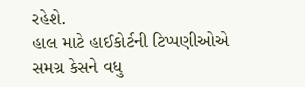રહેશે.
હાલ માટે હાઈકોર્ટની ટિપ્પણીઓએ સમગ્ર કેસને વધુ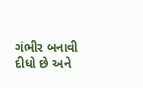ગંભીર બનાવી દીધો છે અને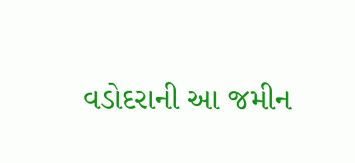વડોદરાની આ જમીન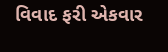વિવાદ ફરી એકવાર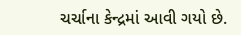ચર્ચાના કેન્દ્રમાં આવી ગયો છે.